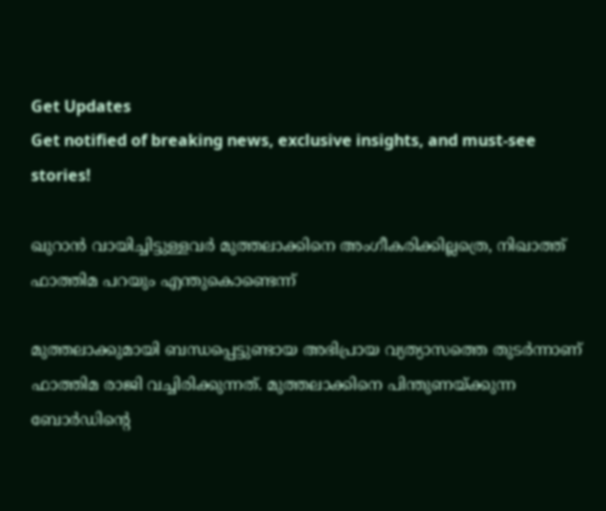Get Updates
Get notified of breaking news, exclusive insights, and must-see stories!

ഖുറാന്‍ വായിച്ചിട്ടുള്ളവര്‍ മുത്തലാക്കിനെ അംഗീകരിക്കില്ലത്രെ, നിഖാത്ത് ഫാത്തിമ പറയും എന്തുകൊണ്ടെന്ന്

മുത്തലാക്കുമായി ബന്ധപ്പെട്ടുണ്ടായ അഭിപ്രായ വ്യത്യാസത്തെ തുടര്‍ന്നാണ് ഫാത്തിമ രാജി വച്ചിരിക്കുന്നത്. മുത്തലാക്കിനെ പിന്തുണയ്ക്കുന്ന ബോര്‍ഡിന്റെ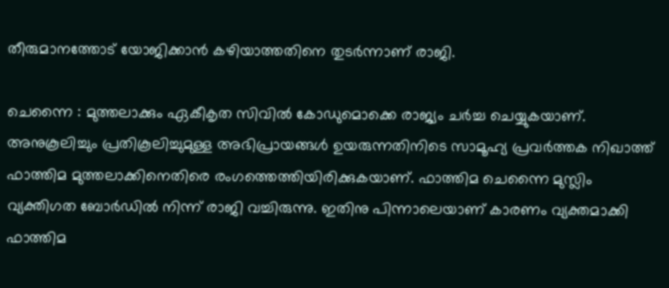തീരുമാനത്തോട് യോജിക്കാന്‍ കഴിയാത്തതിനെ തുടര്‍ന്നാണ് രാജി.

ചെന്നൈ : മുത്തലാക്കും ഏകീകൃത സിവില്‍ കോഡുമൊക്കെ രാജ്യം ചര്‍ച്ച ചെയ്യുകയാണ്. അനുകൂലിച്ചും പ്രതികൂലിച്ചുമുള്ള അഭിപ്രായങ്ങള്‍ ഉയരുന്നതിനിടെ സാമൂഹ്യ പ്രവര്‍ത്തക നിഖാത്ത് ഫാത്തിമ മുത്തലാക്കിനെതിരെ രംഗത്തെത്തിയിരിക്കുകയാണ്. ഫാത്തിമ ചെന്നൈ മുസ്ലിം വ്യക്തിഗത ബോര്‍ഡില്‍ നിന്ന് രാജി വച്ചിരുന്നു. ഇതിനു പിന്നാലെയാണ് കാരണം വ്യക്തമാക്കി ഫാത്തിമ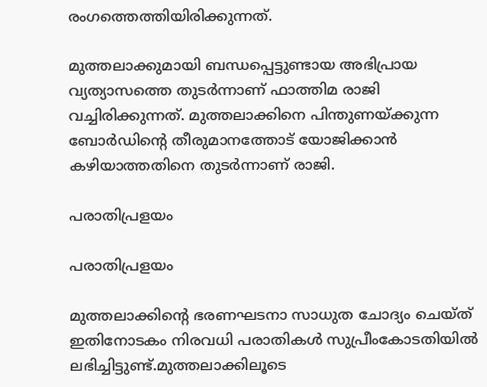രംഗത്തെത്തിയിരിക്കുന്നത്.

മുത്തലാക്കുമായി ബന്ധപ്പെട്ടുണ്ടായ അഭിപ്രായ വ്യത്യാസത്തെ തുടര്‍ന്നാണ് ഫാത്തിമ രാജി വച്ചിരിക്കുന്നത്. മുത്തലാക്കിനെ പിന്തുണയ്ക്കുന്ന ബോര്‍ഡിന്റെ തീരുമാനത്തോട് യോജിക്കാന്‍ കഴിയാത്തതിനെ തുടര്‍ന്നാണ് രാജി.

പരാതിപ്രളയം

പരാതിപ്രളയം

മുത്തലാക്കിന്റെ ഭരണഘടനാ സാധുത ചോദ്യം ചെയ്ത് ഇതിനോടകം നിരവധി പരാതികള്‍ സുപ്രീംകോടതിയില്‍ ലഭിച്ചിട്ടുണ്ട്.മുത്തലാക്കിലൂടെ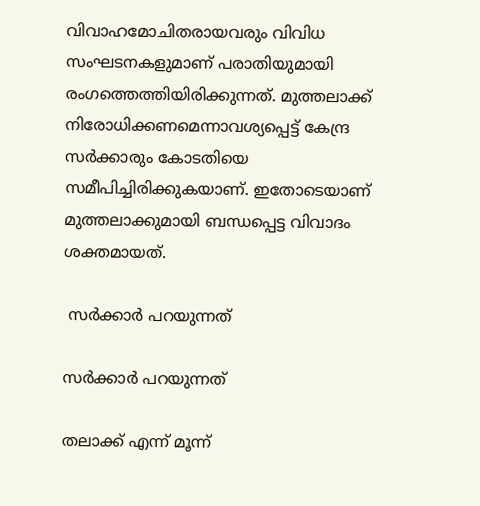വിവാഹമോചിതരായവരും വിവിധ സംഘടനകളുമാണ് പരാതിയുമായി രംഗത്തെത്തിയിരിക്കുന്നത്. മുത്തലാക്ക് നിരോധിക്കണമെന്നാവശ്യപ്പെട്ട് കേന്ദ്ര സര്‍ക്കാരും കോടതിയെ സമീപിച്ചിരിക്കുകയാണ്. ഇതോടെയാണ് മുത്തലാക്കുമായി ബന്ധപ്പെട്ട വിവാദം ശക്തമായത്.

 സര്‍ക്കാര്‍ പറയുന്നത്

സര്‍ക്കാര്‍ പറയുന്നത്

തലാക്ക് എന്ന് മൂന്ന്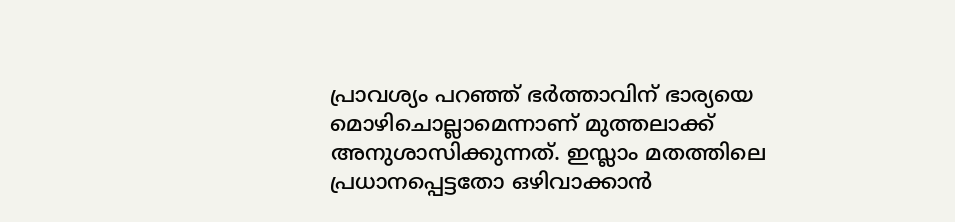പ്രാവശ്യം പറഞ്ഞ് ഭര്‍ത്താവിന് ഭാര്യയെ മൊഴിചൊല്ലാമെന്നാണ് മുത്തലാക്ക് അനുശാസിക്കുന്നത്. ഇസ്ലാം മതത്തിലെ പ്രധാനപ്പെട്ടതോ ഒഴിവാക്കാന്‍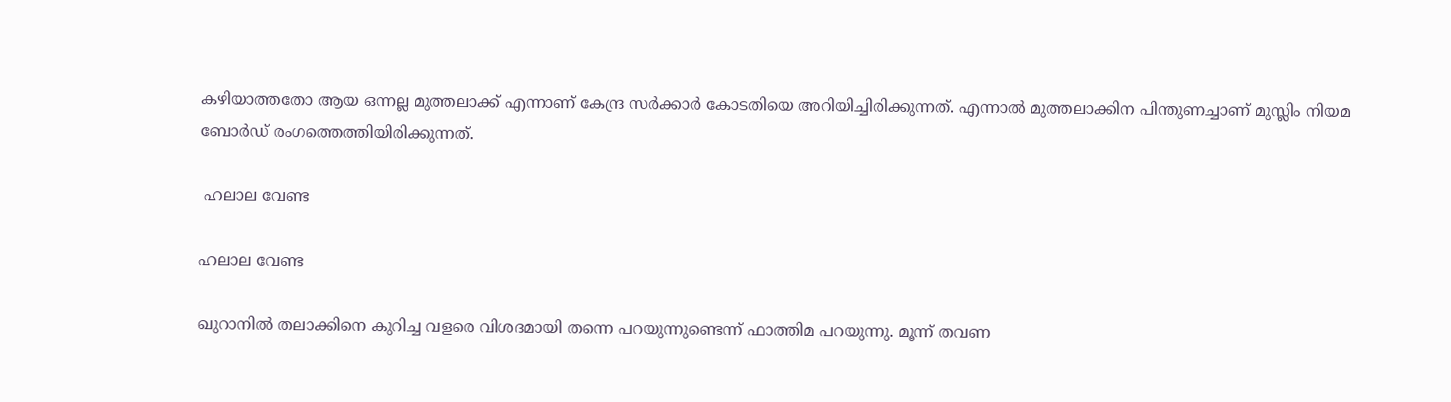കഴിയാത്തതോ ആയ ഒന്നല്ല മുത്തലാക്ക് എന്നാണ് കേന്ദ്ര സര്‍ക്കാര്‍ കോടതിയെ അറിയിച്ചിരിക്കുന്നത്. എന്നാല്‍ മുത്തലാക്കിന പിന്തുണച്ചാണ് മുസ്ലിം നിയമ ബോര്‍ഡ് രംഗത്തെത്തിയിരിക്കുന്നത്.

 ഹലാല വേണ്ട

ഹലാല വേണ്ട

ഖുറാനില്‍ തലാക്കിനെ കുറിച്ച വളരെ വിശദമായി തന്നെ പറയുന്നുണ്ടെന്ന് ഫാത്തിമ പറയുന്നു. മൂന്ന് തവണ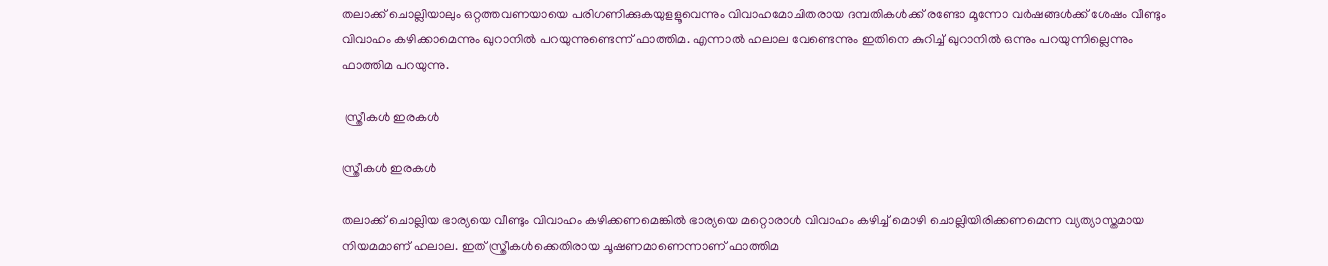തലാക്ക് ചൊല്ലിയാലും ഒറ്റത്തവണയായെ പരിഗണിക്കുകയുളളൂവെന്നും വിവാഹമോചിതരായ ദമ്പതികള്‍ക്ക് രണ്ടോ മൂന്നോ വര്‍ഷങ്ങള്‍ക്ക് ശേഷം വീണ്ടും വിവാഹം കഴിക്കാമെന്നും ഖുറാനില്‍ പറയുന്നുണ്ടെന്ന് ഫാത്തിമ. എന്നാല്‍ ഹലാല വേണ്ടെന്നും ഇതിനെ കുറിച്ച് ഖുറാനില്‍ ഒന്നും പറയുന്നില്ലെന്നും ഫാത്തിമ പറയുന്നു.

 സ്ത്രീകള്‍ ഇരകള്‍

സ്ത്രീകള്‍ ഇരകള്‍

തലാക്ക് ചൊല്ലിയ ഭാര്യയെ വീണ്ടും വിവാഹം കഴിക്കണമെങ്കില്‍ ഭാര്യയെ മറ്റൊരാള്‍ വിവാഹം കഴിച്ച് മൊഴി ചൊല്ലിയിരിക്കണമെന്ന വ്യത്യാസ്തമായ നിയമമാണ് ഹലാല. ഇത് സ്ത്രീകള്‍ക്കെതിരായ ചൂഷണമാണെന്നാണ് ഫാത്തിമ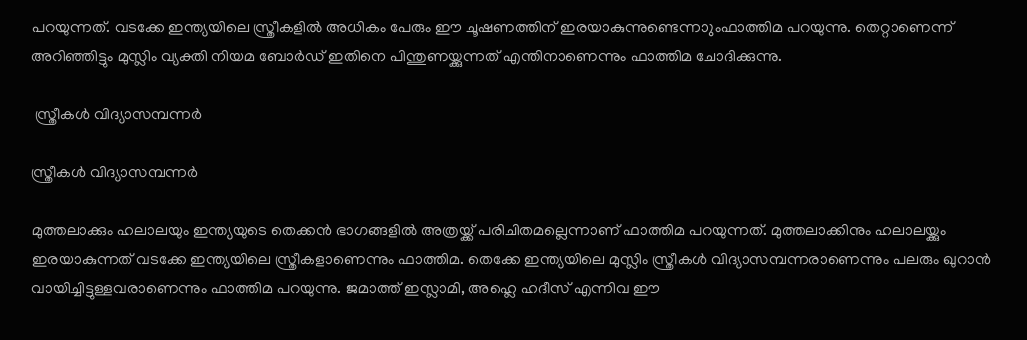പറയുന്നത്. വടക്കേ ഇന്ത്യയിലെ സ്ത്രീകളില്‍ അധികം പേരും ഈ ചൂഷണത്തിന് ഇരയാകുന്നുണ്ടെന്നാുംഫാത്തിമ പറയുന്നു. തെറ്റാണെന്ന് അറിഞ്ഞിട്ടും മുസ്ലിം വ്യക്തി നിയമ ബോര്‍ഡ് ഇതിനെ പിന്തുണയ്ക്കുന്നത് എന്തിനാണെന്നും ഫാത്തിമ ചോദിക്കുന്നു.

 സ്ത്രീകള്‍ വിദ്യാസമ്പന്നര്‍

സ്ത്രീകള്‍ വിദ്യാസമ്പന്നര്‍

മുത്തലാക്കും ഹലാലയും ഇന്ത്യയുടെ തെക്കന്‍ ഭാഗങ്ങളില്‍ അത്രയ്ക്ക് പരിചിതമല്ലെന്നാണ് ഫാത്തിമ പറയുന്നത്. മുത്തലാക്കിനും ഹലാലയ്ക്കും ഇരയാകുന്നത് വടക്കേ ഇന്ത്യയിലെ സ്ത്രീകളാണെന്നും ഫാത്തിമ. തെക്കേ ഇന്ത്യയിലെ മുസ്ലിം സ്ത്രീകള്‍ വിദ്യാസമ്പന്നരാണെന്നും പലരും ഖുറാന്‍ വായിച്ചിട്ടുള്ളവരാണെന്നും ഫാത്തിമ പറയുന്നു. ജമാത്ത് ഇസ്ലാമി, അഹ്ലെ ഹദീസ് എന്നിവ ഈ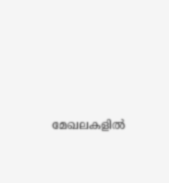മേഖലകളില്‍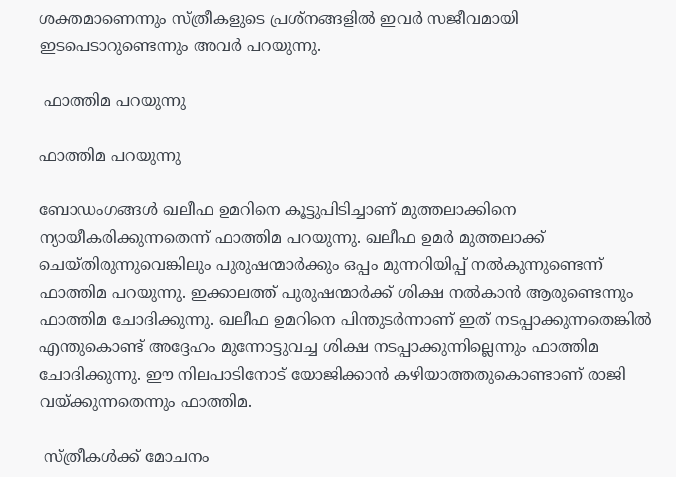ശക്തമാണെന്നും സ്ത്രീകളുടെ പ്രശ്‌നങ്ങളില്‍ ഇവര്‍ സജീവമായി ഇടപെടാറുണ്ടെന്നും അവര്‍ പറയുന്നു.

 ഫാത്തിമ പറയുന്നു

ഫാത്തിമ പറയുന്നു

ബോഡംഗങ്ങള്‍ ഖലീഫ ഉമറിനെ കൂട്ടുപിടിച്ചാണ് മുത്തലാക്കിനെ ന്യായീകരിക്കുന്നതെന്ന് ഫാത്തിമ പറയുന്നു. ഖലീഫ ഉമര്‍ മുത്തലാക്ക് ചെയ്തിരുന്നുവെങ്കിലും പുരുഷന്മാര്‍ക്കും ഒപ്പം മുന്നറിയിപ്പ് നല്‍കുന്നുണ്ടെന്ന് ഫാത്തിമ പറയുന്നു. ഇക്കാലത്ത് പുരുഷന്മാര്‍ക്ക് ശിക്ഷ നല്‍കാന്‍ ആരുണ്ടെന്നും ഫാത്തിമ ചോദിക്കുന്നു. ഖലീഫ ഉമറിനെ പിന്തുടര്‍ന്നാണ് ഇത് നടപ്പാക്കുന്നതെങ്കില്‍ എന്തുകൊണ്ട് അദ്ദേഹം മുന്നോട്ടുവച്ച ശിക്ഷ നടപ്പാക്കുന്നില്ലെന്നും ഫാത്തിമ ചോദിക്കുന്നു. ഈ നിലപാടിനോട് യോജിക്കാന്‍ കഴിയാത്തതുകൊണ്ടാണ് രാജി വയ്ക്കുന്നതെന്നും ഫാത്തിമ.

 സ്ത്രീകള്‍ക്ക് മോചനം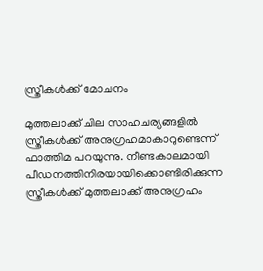സ്ത്രീകള്‍ക്ക് മോചനം

മുത്തലാക്ക് ചില സാഹചര്യങ്ങളില്‍ സ്ത്രീകള്‍ക്ക് അനുഗ്രഹമാകാറുണ്ടെന്ന് ഫാത്തിമ പറയുന്നു. നീണ്ടകാലമായി പീഡനത്തിനിരയായിക്കൊണ്ടിരിക്കുന്ന സ്ത്രീകള്‍ക്ക് മുത്തലാക്ക് അനുഗ്രഹം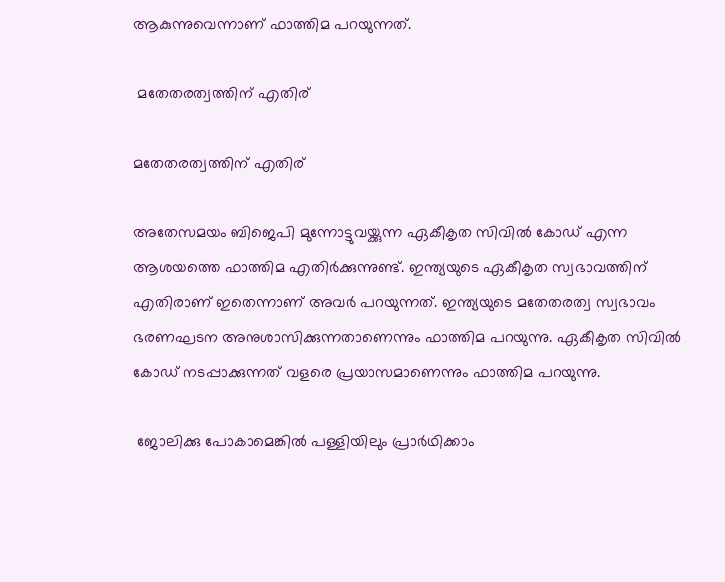ആകുന്നുവെന്നാണ് ഫാത്തിമ പറയുന്നത്.

 മതേതരത്വത്തിന് എതിര്

മതേതരത്വത്തിന് എതിര്

അതേസമയം ബിജെപി മുന്നോട്ടുവയ്ക്കുന്ന ഏകീകൃത സിവില്‍ കോഡ് എന്ന ആശയത്തെ ഫാത്തിമ എതിര്‍ക്കുന്നുണ്ട്. ഇന്ത്യയുടെ ഏകീകൃത സ്വഭാവത്തിന് എതിരാണ് ഇതെന്നാണ് അവര്‍ പറയുന്നത്. ഇന്ത്യയുടെ മതേതരത്വ സ്വഭാവം ഭരണഘടന അനുശാസിക്കുന്നതാണെന്നും ഫാത്തിമ പറയുന്നു. ഏകീകൃത സിവില്‍ കോഡ് നടപ്പാക്കുന്നത് വളരെ പ്രയാസമാണെന്നും ഫാത്തിമ പറയുന്നു.

 ജോലിക്കു പോകാമെങ്കില്‍ പള്ളിയിലും പ്രാര്‍ഥിക്കാം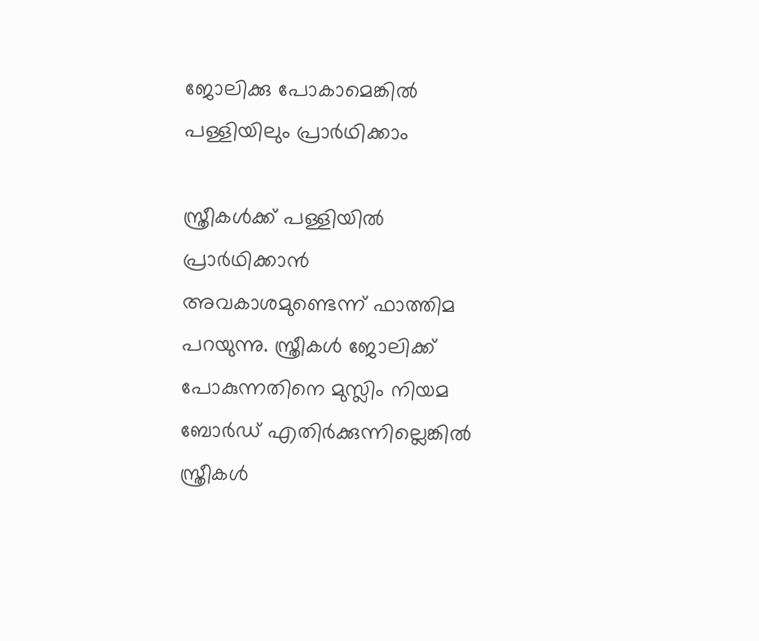ജോലിക്കു പോകാമെങ്കില്‍ പള്ളിയിലും പ്രാര്‍ഥിക്കാം

സ്ത്രീകള്‍ക്ക് പള്ളിയില്‍ പ്രാര്‍ഥിക്കാന്‍ അവകാശമുണ്ടെന്ന് ഫാത്തിമ പറയുന്നു. സ്ത്രീകള്‍ ജോലിക്ക് പോകുന്നതിനെ മുസ്ലിം നിയമ ബോര്‍ഡ് എതിര്‍ക്കുന്നില്ലെങ്കില്‍ സ്ത്രീകള്‍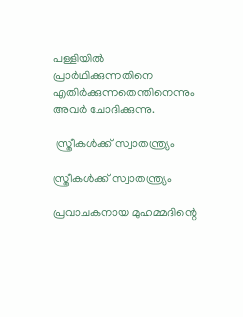പള്ളിയില്‍ പ്രാര്‍ഥിക്കുന്നതിനെ എതിര്‍ക്കുന്നതെന്തിനെന്നും അവര്‍ ചോദിക്കുന്നു.

 സ്ത്രീകള്‍ക്ക് സ്വാതന്ത്ര്യം

സ്ത്രീകള്‍ക്ക് സ്വാതന്ത്ര്യം

പ്രവാചകനായ മുഹമ്മദിന്റെ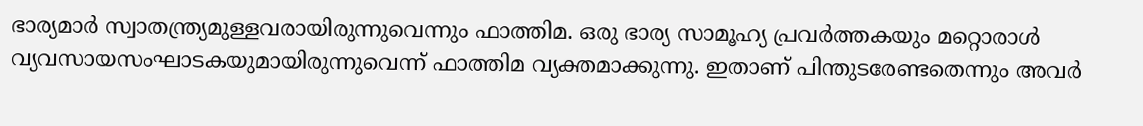ഭാര്യമാര്‍ സ്വാതന്ത്ര്യമുള്ളവരായിരുന്നുവെന്നും ഫാത്തിമ. ഒരു ഭാര്യ സാമൂഹ്യ പ്രവര്‍ത്തകയും മറ്റൊരാള്‍ വ്യവസായസംഘാടകയുമായിരുന്നുവെന്ന് ഫാത്തിമ വ്യക്തമാക്കുന്നു. ഇതാണ് പിന്തുടരേണ്ടതെന്നും അവര്‍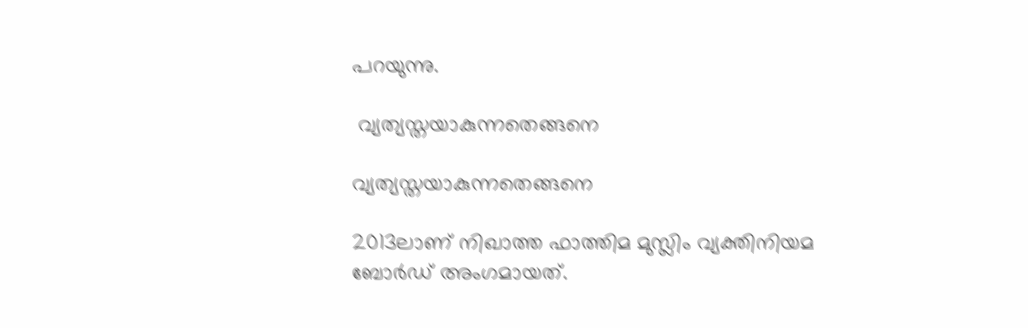പറയുന്നു.

 വ്യത്യസ്തയാകുന്നതെങ്ങനെ

വ്യത്യസ്തയാകുന്നതെങ്ങനെ

2013ലാണ് നിഖാത്ത ഫാത്തിമ മുസ്ലിം വ്യക്തിനിയമ ബോര്‍ഡ് അംഗമായത്.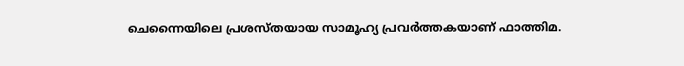ചെന്നൈയിലെ പ്രശസ്തയായ സാമൂഹ്യ പ്രവര്‍ത്തകയാണ് ഫാത്തിമ.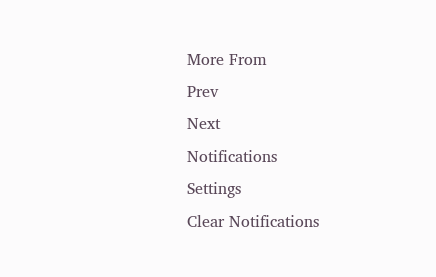More From
Prev
Next
Notifications
Settings
Clear Notifications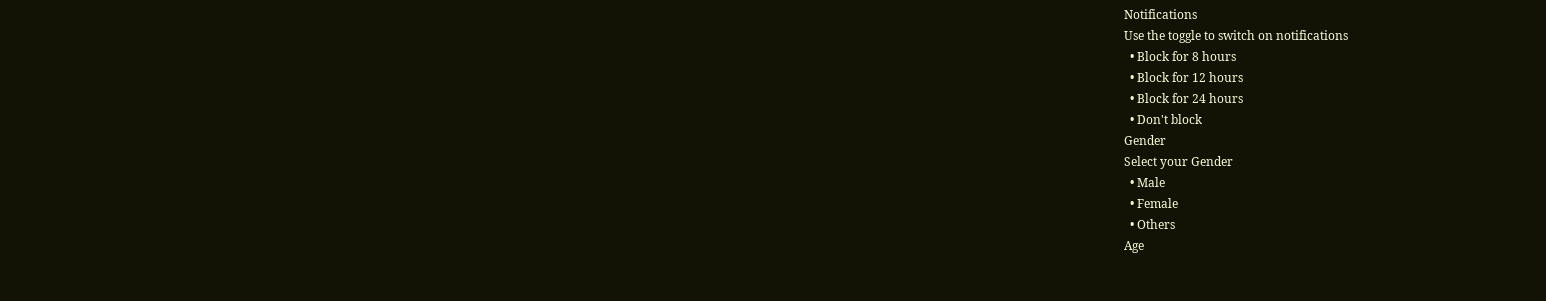Notifications
Use the toggle to switch on notifications
  • Block for 8 hours
  • Block for 12 hours
  • Block for 24 hours
  • Don't block
Gender
Select your Gender
  • Male
  • Female
  • Others
Age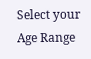Select your Age Range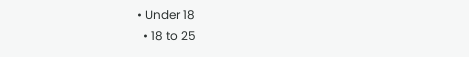• Under 18
  • 18 to 25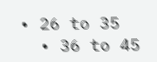• 26 to 35
  • 36 to 45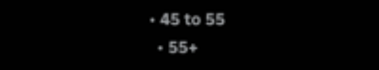• 45 to 55
  • 55+